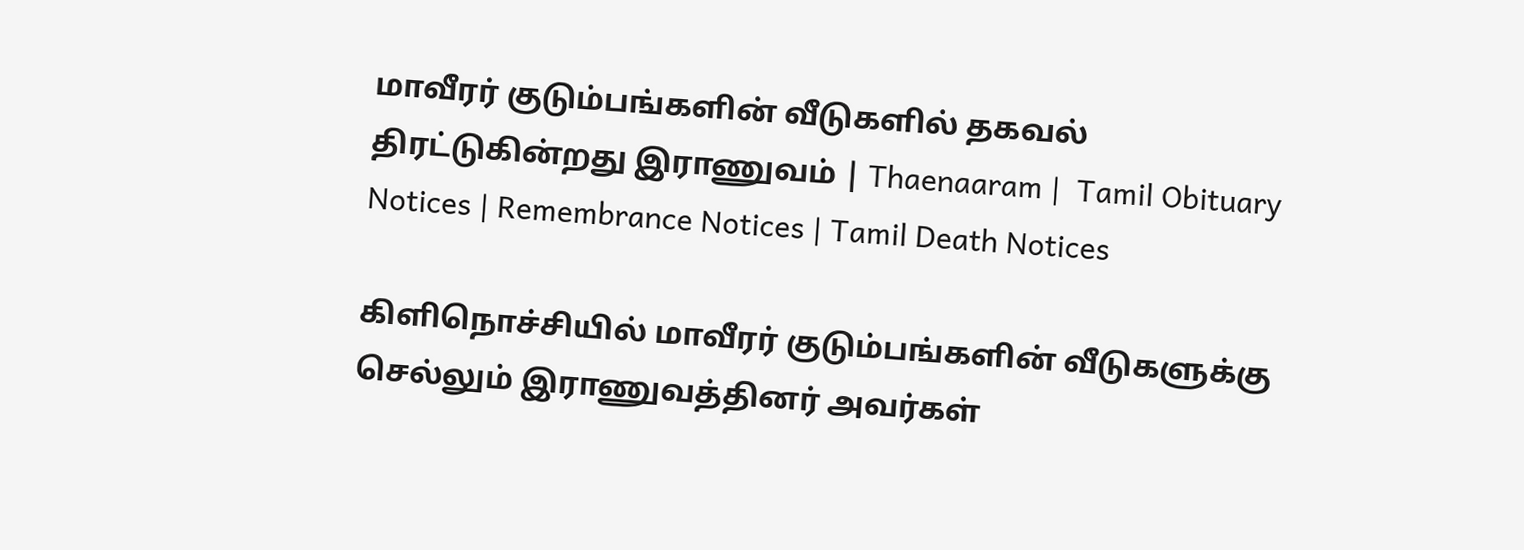மாவீரர் குடும்பங்களின் வீடுகளில் தகவல் திரட்டுகின்றது இராணுவம் | Thaenaaram |  Tamil Obituary Notices | Remembrance Notices | Tamil Death Notices

கிளிநொச்சியில் மாவீரர் குடும்பங்களின் வீடுகளுக்கு செல்லும் இராணுவத்தினர் அவர்கள்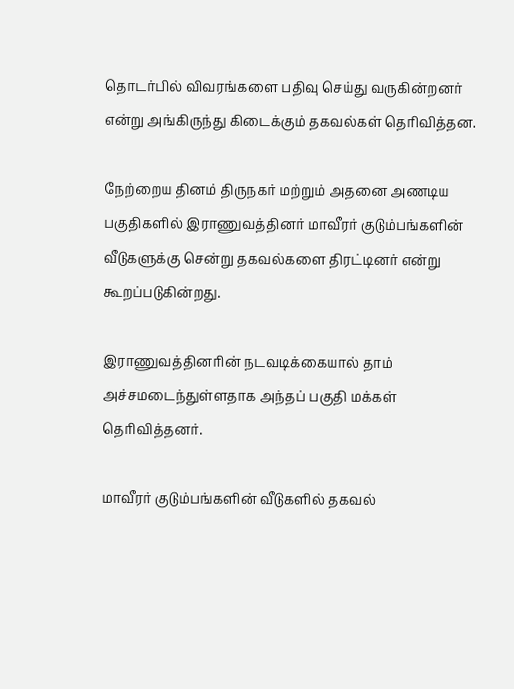தொடர்பில் விவரங்களை பதிவு செய்து வருகின்றனர் என்று அங்கிருந்து கிடைக்கும் தகவல்கள் தெரிவித்தன.

நேற்றைய தினம் திருநகர் மற்றும் அதனை அணடிய பகுதிகளில் இராணுவத்தினர் மாவீரர் குடும்பங்களின் வீடுகளுக்கு சென்று தகவல்களை திரட்டினர் என்று கூறப்படுகின்றது.

இராணுவத்தினரின் நடவடிக்கையால் தாம் அச்சமடைந்துள்ளதாக அந்தப் பகுதி மக்கள் தெரிவித்தனர்.

மாவீரர் குடும்பங்களின் வீடுகளில் தகவல்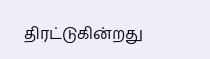திரட்டுகின்றது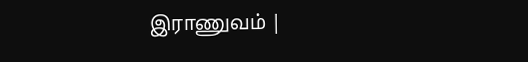இராணுவம் |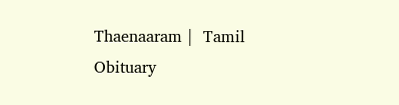Thaenaaram |  Tamil Obituary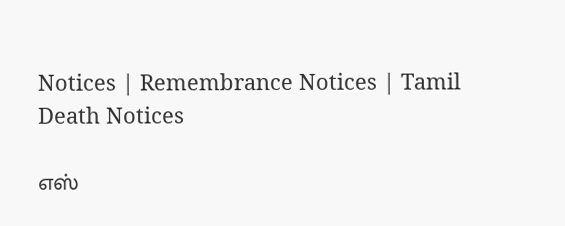Notices | Remembrance Notices | Tamil Death Notices

எஸ்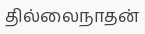தில்லைநாதன்